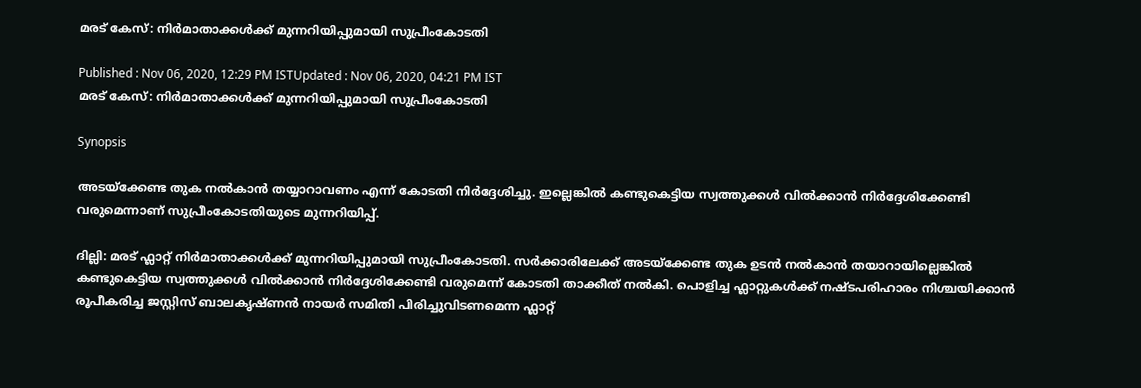മരട് കേസ്: നിർമാതാക്കൾക്ക് മുന്നറിയിപ്പുമായി സുപ്രീംകോടതി

Published : Nov 06, 2020, 12:29 PM ISTUpdated : Nov 06, 2020, 04:21 PM IST
മരട് കേസ്: നിർമാതാക്കൾക്ക് മുന്നറിയിപ്പുമായി സുപ്രീംകോടതി

Synopsis

അടയ്ക്കേണ്ട തുക നൽകാൻ തയ്യാറാവണം എന്ന് കോടതി നിര്‍ദ്ദേശിച്ചു. ഇല്ലെങ്കിൽ കണ്ടുകെട്ടിയ സ്വത്തുക്കൾ വിൽക്കാൻ നിര്‍ദ്ദേശിക്കേണ്ടി വരുമെന്നാണ് സുപ്രീംകോടതിയുടെ മുന്നറിയിപ്പ്.

ദില്ലി: മരട് ഫ്ലാറ്റ് നിര്‍മാതാക്കള്‍ക്ക് മുന്നറിയിപ്പുമായി സുപ്രീംകോടതി. സര്‍ക്കാരിലേക്ക് അടയ്ക്കേണ്ട തുക ഉടന്‍ നല്‍കാന്‍ തയാറായില്ലെങ്കില്‍ കണ്ടുകെട്ടിയ സ്വത്തുക്കള്‍ വില്‍ക്കാന്‍ നിര്‍ദ്ദേശിക്കേണ്ടി വരുമെന്ന് കോടതി താക്കീത് നല്‍കി. പൊളിച്ച ഫ്ലാറ്റുകള്‍ക്ക് നഷ്ടപരിഹാരം നിശ്ചയിക്കാന്‍ രൂപീകരിച്ച ജസ്റ്റിസ് ബാലകൃഷ്ണന്‍ നായര്‍ സമിതി പിരിച്ചുവിടണമെന്ന ഫ്ലാറ്റ്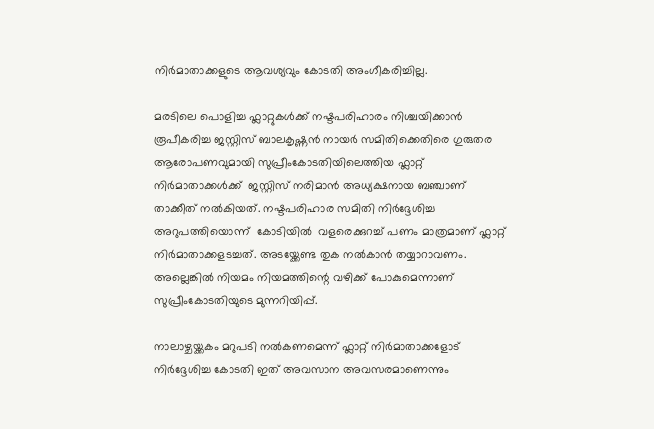നിര്‍മാതാക്കളുടെ ആവശ്യവും കോടതി അംഗീകരിച്ചില്ല.

മരടിലെ പൊളിച്ച ഫ്ലാറ്റുകള്‍ക്ക് നഷ്ടപരിഹാരം നിശ്ചയിക്കാന്‍ രൂപീകരിച്ച ജസ്റ്റിസ് ബാലകൃഷ്ണന്‍ നായര്‍ സമിതിക്കെതിരെ ഗുരുതര ആരോപണവുമായി സുപ്രീംകോടതിയിലെത്തിയ ഫ്ലാറ്റ് നിര്‍മാതാക്കള്‍ക്ക്  ജസ്റ്റിസ് നരിമാന്‍ അധ്യക്ഷനായ ബഞ്ചാണ് താക്കീത് നല്‍കിയത്. നഷ്ടപരിഹാര സമിതി നിര്‍ദ്ദേശിച്ച അറുപത്തിയൊന്ന്  കോടിയില്‍  വളരെക്കുറച്ച് പണം മാത്രമാണ് ഫ്ലാറ്റ് നിര്‍മാതാക്കളടച്ചത്. അടയ്ക്കേണ്ട തുക നൽകാൻ തയ്യാറാവണം. അല്ലെങ്കിൽ നിയമം നിയമത്തിന്റെ വഴിക്ക് പോകുമെന്നാണ് സുപ്രീംകോടതിയുടെ മുന്നറിയിപ്പ്.

നാലാഴ്ചയ്ക്കകം മറുപടി നല്‍കണമെന്ന് ഫ്ലാറ്റ് നിര്‍മാതാക്കളോട് നിര്‍ദ്ദേശിച്ച കോടതി ഇത് അവസാന അവസരമാണെന്നും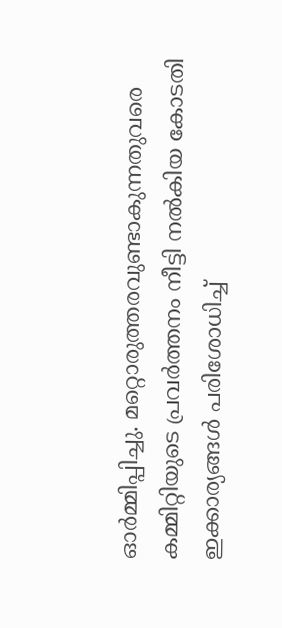ഓര്‍മ്മിപ്പിച്ചു. മറ്റൊരുത്തരവുണ്ടാകുന്നതുവരെ കമ്മിറ്റിയുടെ പ്രവര്‍ത്തനം നീട്ടി നല്‍കിയ കോടതി ഇക്കാര്യങ്ങള്‍ പരിശോധിച്ച്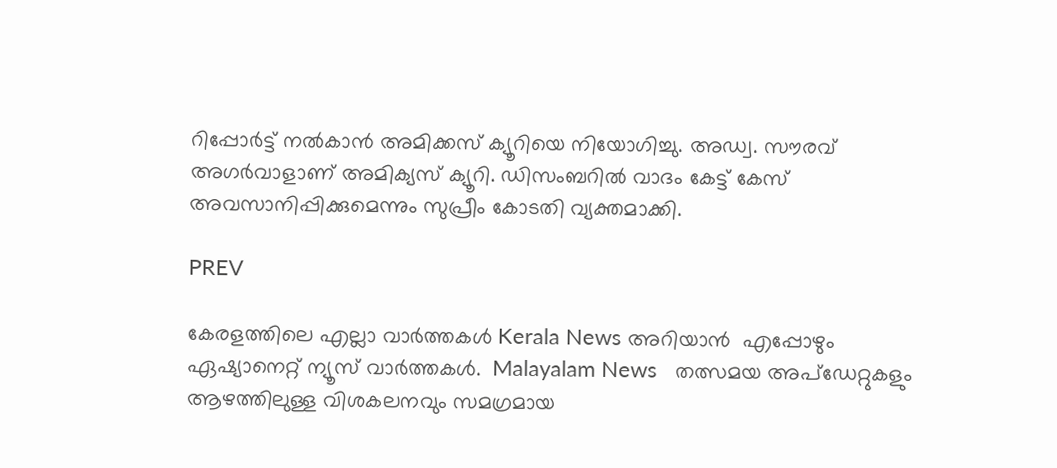റിപ്പോര്‍ട്ട് നല്‍കാന്‍ അമിക്കസ് ക്യൂറിയെ നിയോഗിച്ചു. അഡ്വ. സൗരവ് അഗര്‍വാളാണ് അമിക്യസ് ക്യൂറി. ഡിസംബറില്‍ വാദം കേട്ട് കേസ് അവസാനിപ്പിക്കുമെന്നും സുപ്രീം കോടതി വ്യക്തമാക്കി.

PREV

കേരളത്തിലെ എല്ലാ വാർത്തകൾ Kerala News അറിയാൻ  എപ്പോഴും ഏഷ്യാനെറ്റ് ന്യൂസ് വാർത്തകൾ.  Malayalam News   തത്സമയ അപ്‌ഡേറ്റുകളും ആഴത്തിലുള്ള വിശകലനവും സമഗ്രമായ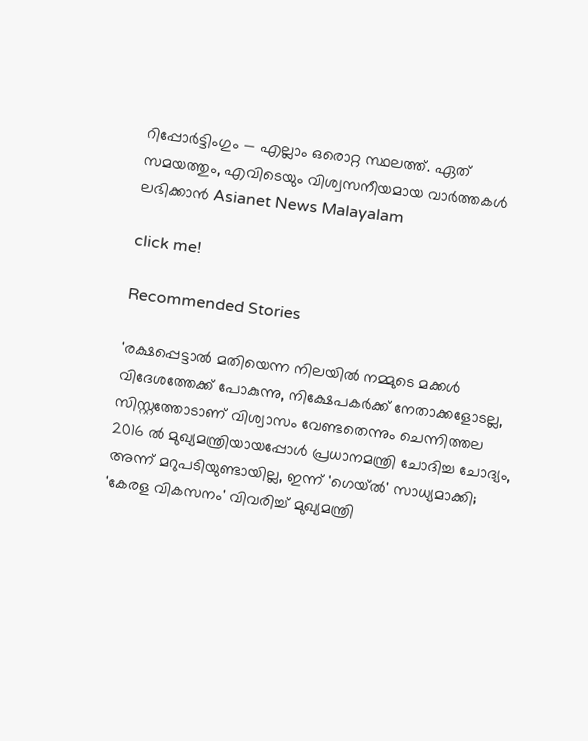റിപ്പോർട്ടിംഗും — എല്ലാം ഒരൊറ്റ സ്ഥലത്ത്. ഏത് സമയത്തും, എവിടെയും വിശ്വസനീയമായ വാർത്തകൾ ലഭിക്കാൻ Asianet News Malayalam

click me!

Recommended Stories

'രക്ഷപ്പെട്ടാൽ മതിയെന്ന നിലയിൽ നമ്മുടെ മക്കൾ വിദേശത്തേക്ക് പോകുന്നു, നിക്ഷേപകർക്ക് നേതാക്കളോടല്ല, സിസ്റ്റത്തോടാണ് വിശ്വാസം വേണ്ടതെന്നും ചെന്നിത്തല
2016 ൽ മുഖ്യമന്ത്രിയായപ്പോൾ പ്രധാനമന്ത്രി ചോദിച്ച ചോദ്യം, അന്ന് മറുപടിയുണ്ടായില്ല, ഇന്ന് 'ഗെയ്ൽ' സാധ്യമാക്കി; 'കേരള വികസനം' വിവരിച്ച് മുഖ്യമന്ത്രി